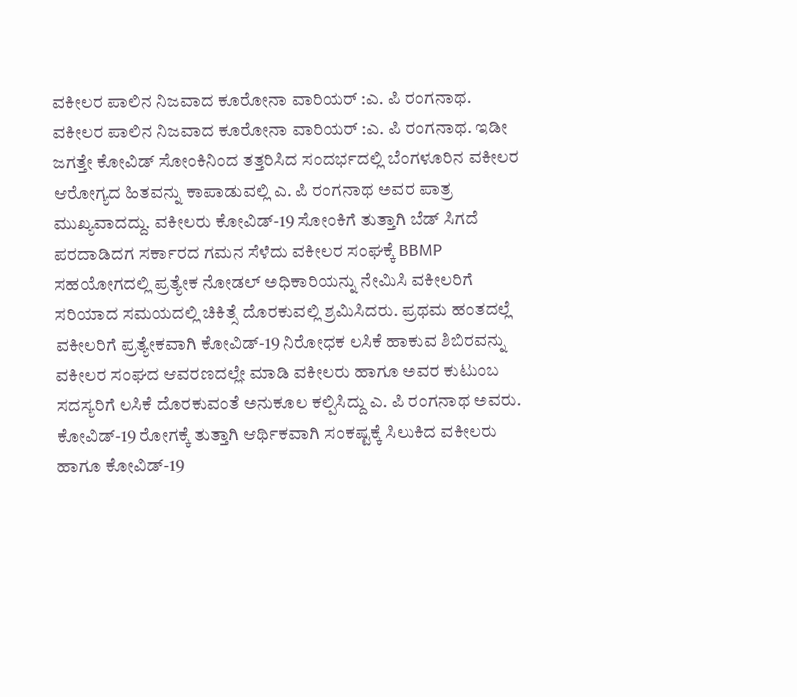ವಕೀಲರ ಪಾಲಿನ ನಿಜವಾದ ಕೂರೋನಾ ವಾರಿಯರ್ :ಎ. ಪಿ ರಂಗನಾಥ.
ವಕೀಲರ ಪಾಲಿನ ನಿಜವಾದ ಕೂರೋನಾ ವಾರಿಯರ್ :ಎ. ಪಿ ರಂಗನಾಥ. ಇಡೀ ಜಗತ್ತೇ ಕೋವಿಡ್ ಸೋಂಕಿನಿಂದ ತತ್ತರಿಸಿದ ಸಂದರ್ಭದಲ್ಲಿ ಬೆಂಗಳೂರಿನ ವಕೀಲರ ಆರೋಗ್ಯದ ಹಿತವನ್ನು ಕಾಪಾಡುವಲ್ಲಿ ಎ. ಪಿ ರಂಗನಾಥ ಅವರ ಪಾತ್ರ ಮುಖ್ಯವಾದದ್ದು. ವಕೀಲರು ಕೋವಿಡ್-19 ಸೋಂಕಿಗೆ ತುತ್ತಾಗಿ ಬೆಡ್ ಸಿಗದೆ ಪರದಾಡಿದಗ ಸರ್ಕಾರದ ಗಮನ ಸೆಳೆದು ವಕೀಲರ ಸಂಘಕ್ಕೆ BBMP ಸಹಯೋಗದಲ್ಲಿ ಪ್ರತ್ಯೇಕ ನೋಡಲ್ ಅಧಿಕಾರಿಯನ್ನು ನೇಮಿಸಿ ವಕೀಲರಿಗೆ ಸರಿಯಾದ ಸಮಯದಲ್ಲಿ ಚಿಕಿತ್ಸೆ ದೊರಕುವಲ್ಲಿ ಶ್ರಮಿಸಿದರು. ಪ್ರಥಮ ಹಂತದಲ್ಲೆ ವಕೀಲರಿಗೆ ಪ್ರತ್ಯೇಕವಾಗಿ ಕೋವಿಡ್-19 ನಿರೋಧಕ ಲಸಿಕೆ ಹಾಕುವ ಶಿಬಿರವನ್ನು ವಕೀಲರ ಸಂಘದ ಆವರಣದಲ್ಲೇ ಮಾಡಿ ವಕೀಲರು ಹಾಗೂ ಅವರ ಕುಟುಂಬ ಸದಸ್ಯರಿಗೆ ಲಸಿಕೆ ದೊರಕುವಂತೆ ಅನುಕೂಲ ಕಲ್ಪಿಸಿದ್ದು ಎ. ಪಿ ರಂಗನಾಥ ಅವರು. ಕೋವಿಡ್-19 ರೋಗಕ್ಕೆ ತುತ್ತಾಗಿ ಆರ್ಥಿಕವಾಗಿ ಸಂಕಷ್ಟಕ್ಕೆ ಸಿಲುಕಿದ ವಕೀಲರು ಹಾಗೂ ಕೋವಿಡ್-19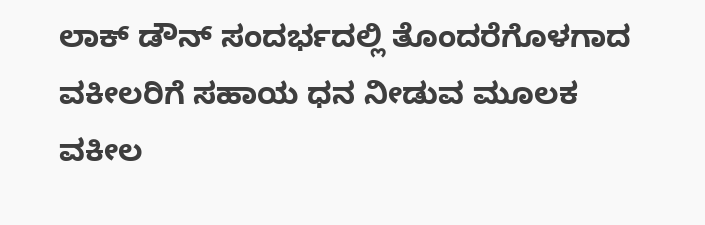ಲಾಕ್ ಡೌನ್ ಸಂದರ್ಭದಲ್ಲಿ ತೊಂದರೆಗೊಳಗಾದ ವಕೀಲರಿಗೆ ಸಹಾಯ ಧನ ನೀಡುವ ಮೂಲಕ ವಕೀಲ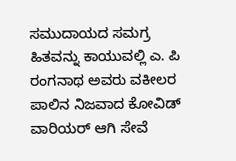ಸಮುದಾಯದ ಸಮಗ್ರ ಹಿತವನ್ನು ಕಾಯುವಲ್ಲಿ ಎ. ಪಿ ರಂಗನಾಥ ಅವರು ವಕೀಲರ ಪಾಲಿನ ನಿಜವಾದ ಕೋವಿಡ್ ವಾರಿಯರ್ ಆಗಿ ಸೇವೆ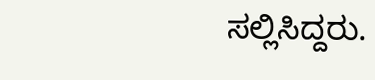ಸಲ್ಲಿಸಿದ್ದರು.